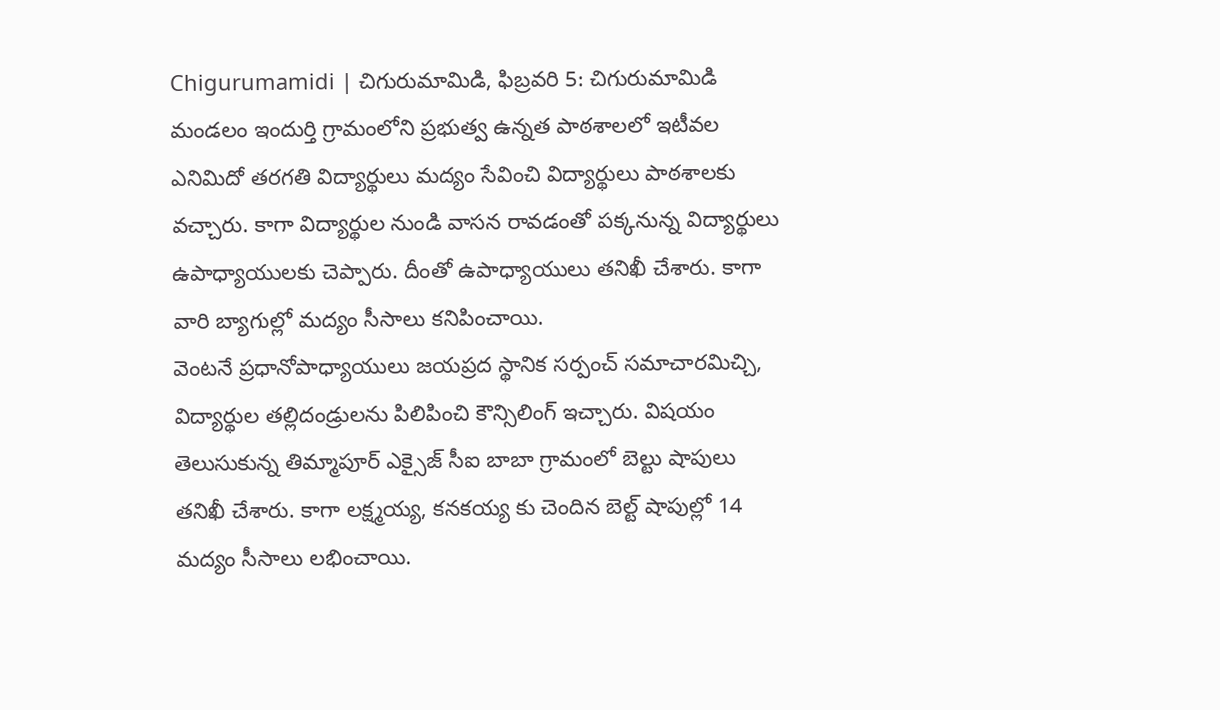Chigurumamidi | చిగురుమామిడి, ఫిబ్రవరి 5: చిగురుమామిడి మండలం ఇందుర్తి గ్రామంలోని ప్రభుత్వ ఉన్నత పాఠశాలలో ఇటీవల ఎనిమిదో తరగతి విద్యార్థులు మద్యం సేవించి విద్యార్థులు పాఠశాలకు వచ్చారు. కాగా విద్యార్థుల నుండి వాసన రావడంతో పక్కనున్న విద్యార్థులు ఉపాధ్యాయులకు చెప్పారు. దీంతో ఉపాధ్యాయులు తనిఖీ చేశారు. కాగా వారి బ్యాగుల్లో మద్యం సీసాలు కనిపించాయి.
వెంటనే ప్రధానోపాధ్యాయులు జయప్రద స్థానిక సర్పంచ్ సమాచారమిచ్చి, విద్యార్థుల తల్లిదండ్రులను పిలిపించి కౌన్సిలింగ్ ఇచ్చారు. విషయం తెలుసుకున్న తిమ్మాపూర్ ఎక్సైజ్ సీఐ బాబా గ్రామంలో బెల్టు షాపులు తనిఖీ చేశారు. కాగా లక్ష్మయ్య, కనకయ్య కు చెందిన బెల్ట్ షాపుల్లో 14 మద్యం సీసాలు లభించాయి.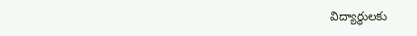విద్యార్థులకు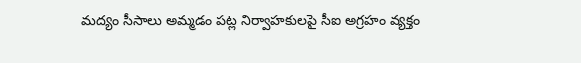మద్యం సీసాలు అమ్మడం పట్ల నిర్వాహకులపై సీఐ అగ్రహం వ్యక్తం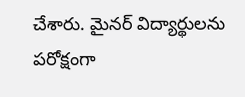చేశారు. మైనర్ విద్యార్థులను పరోక్షంగా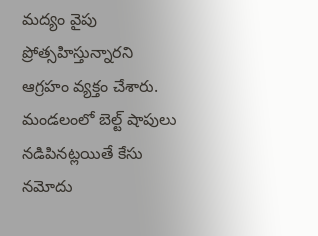మద్యం వైపు ప్రోత్సహిస్తున్నారని ఆగ్రహం వ్యక్తం చేశారు. మండలంలో బెల్ట్ షాపులు నడిపినట్లయితే కేసు నమోదు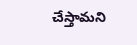చేస్తామని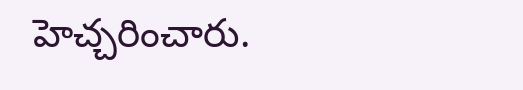హెచ్చరించారు.